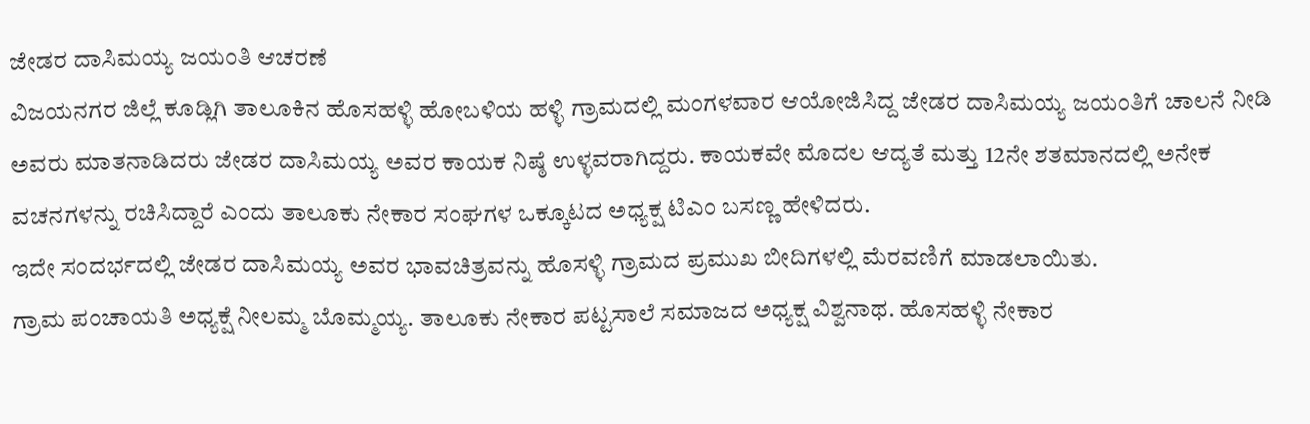ಜೇಡರ ದಾಸಿಮಯ್ಯ ಜಯಂತಿ ಆಚರಣೆ
ವಿಜಯನಗರ ಜಿಲ್ಲೆ ಕೂಡ್ಲಿಗಿ ತಾಲೂಕಿನ ಹೊಸಹಳ್ಳಿ ಹೋಬಳಿಯ ಹಳ್ಳಿ ಗ್ರಾಮದಲ್ಲಿ ಮಂಗಳವಾರ ಆಯೋಜಿಸಿದ್ದ ಜೇಡರ ದಾಸಿಮಯ್ಯ ಜಯಂತಿಗೆ ಚಾಲನೆ ನೀಡಿ ಅವರು ಮಾತನಾಡಿದರು ಜೇಡರ ದಾಸಿಮಯ್ಯ ಅವರ ಕಾಯಕ ನಿಷ್ಠೆ ಉಳ್ಳವರಾಗಿದ್ದರು. ಕಾಯಕವೇ ಮೊದಲ ಆದ್ಯತೆ ಮತ್ತು 12ನೇ ಶತಮಾನದಲ್ಲಿ ಅನೇಕ ವಚನಗಳನ್ನು ರಚಿಸಿದ್ದಾರೆ ಎಂದು ತಾಲೂಕು ನೇಕಾರ ಸಂಘಗಳ ಒಕ್ಕೂಟದ ಅಧ್ಯಕ್ಷ ಟಿಎಂ ಬಸಣ್ಣ ಹೇಳಿದರು.
ಇದೇ ಸಂದರ್ಭದಲ್ಲಿ ಜೇಡರ ದಾಸಿಮಯ್ಯ ಅವರ ಭಾವಚಿತ್ರವನ್ನು ಹೊಸಳ್ಳಿ ಗ್ರಾಮದ ಪ್ರಮುಖ ಬೀದಿಗಳಲ್ಲಿ ಮೆರವಣಿಗೆ ಮಾಡಲಾಯಿತು.
ಗ್ರಾಮ ಪಂಚಾಯತಿ ಅಧ್ಯಕ್ಷೆ ನೀಲಮ್ಮ ಬೊಮ್ಮಯ್ಯ. ತಾಲೂಕು ನೇಕಾರ ಪಟ್ಟಸಾಲೆ ಸಮಾಜದ ಅಧ್ಯಕ್ಷ ವಿಶ್ವನಾಥ. ಹೊಸಹಳ್ಳಿ ನೇಕಾರ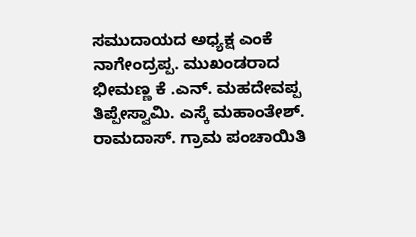ಸಮುದಾಯದ ಅಧ್ಯಕ್ಷ ಎಂಕೆ ನಾಗೇಂದ್ರಪ್ಪ. ಮುಖಂಡರಾದ ಭೀಮಣ್ಣ ಕೆ .ಎನ್. ಮಹದೇವಪ್ಪ ತಿಪ್ಪೇಸ್ವಾಮಿ. ಎಸ್ಕೆ ಮಹಾಂತೇಶ್. ರಾಮದಾಸ್. ಗ್ರಾಮ ಪಂಚಾಯಿತಿ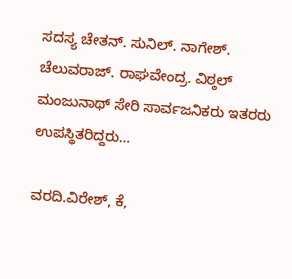ಸದಸ್ಯ ಚೇತನ್. ಸುನಿಲ್. ನಾಗೇಶ್. ಚೆಲುವರಾಜ್. ರಾಘವೇಂದ್ರ. ವಿಠ್ಠಲ್ ಮಂಜುನಾಥ್ ಸೇರಿ ಸಾರ್ವಜನಿಕರು ಇತರರು ಉಪಸ್ಥಿತರಿದ್ದರು…

ವರದಿ.ವಿರೇಶ್, ಕೆ,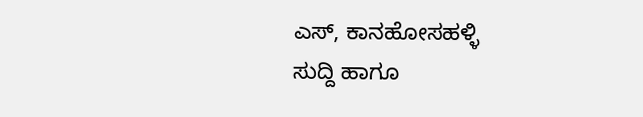ಎಸ್, ಕಾನಹೋಸಹಳ್ಳಿ
ಸುದ್ದಿ ಹಾಗೂ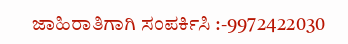ಜಾಹಿರಾತಿಗಾಗಿ ಸಂಪರ್ಕಿಸಿ :-9972422030